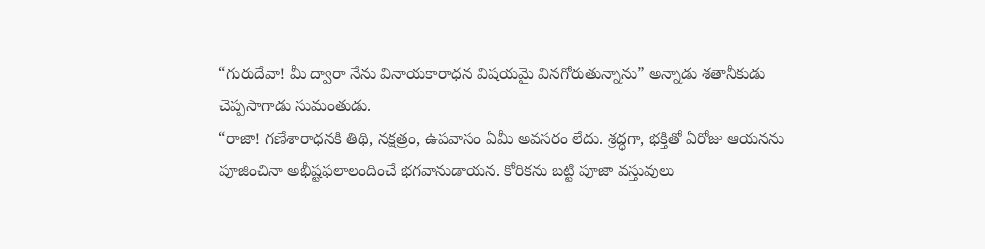“గురుదేవా! మీ ద్వారా నేను వినాయకారాధన విషయమై వినగోరుతున్నాను” అన్నాడు శతానీకుడు
చెప్పసాగాడు సుమంతుడు.
“రాజా! గణేశారాధనకి తిథి, నక్షత్రం, ఉపవాసం ఏమీ అవసరం లేదు. శ్రద్ధగా, భక్తితో ఏరోజు ఆయనను పూజించినా అభీష్టఫలాలందించే భగవానుడాయన. కోరికను బట్టి పూజా వస్తువులు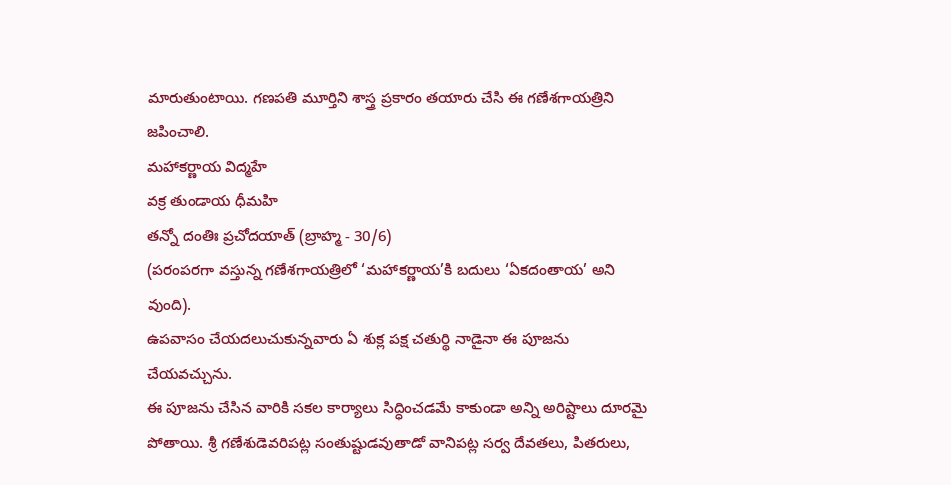మారుతుంటాయి. గణపతి మూర్తిని శాస్త్ర ప్రకారం తయారు చేసి ఈ గణేశగాయత్రిని జపించాలి.
మహాకర్ణాయ విద్మహే
వక్ర తుండాయ ధీమహి
తన్నో దంతిః ప్రచోదయాత్ (బ్రాహ్మ - 30/6)
(పరంపరగా వస్తున్న గణేశగాయత్రిలో ‘మహాకర్ణాయ’కి బదులు ‘ఏకదంతాయ’ అని వుంది).
ఉపవాసం చేయదలుచుకున్నవారు ఏ శుక్ల పక్ష చతుర్థి నాడైనా ఈ పూజను చేయవచ్చును.
ఈ పూజను చేసిన వారికి సకల కార్యాలు సిద్ధించడమే కాకుండా అన్ని అరిష్టాలు దూరమై పోతాయి. శ్రీ గణేశుడెవరిపట్ల సంతుష్టుడవుతాడో వానిపట్ల సర్వ దేవతలు, పితరులు,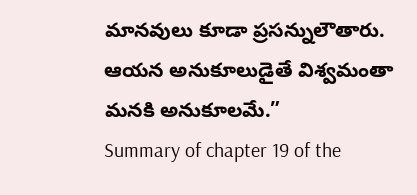మానవులు కూడా ప్రసన్నులౌతారు. ఆయన అనుకూలుడైతే విశ్వమంతా మనకి అనుకూలమే.”
Summary of chapter 19 of the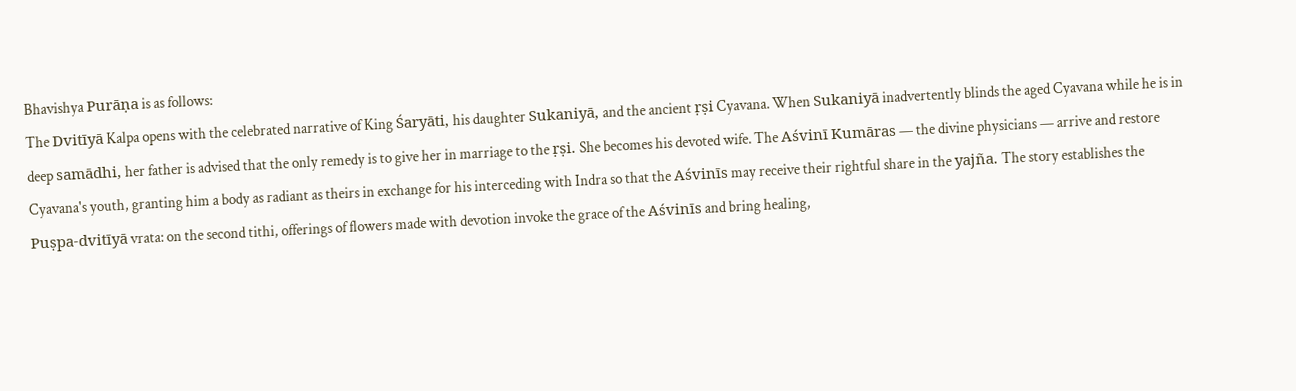Bhavishya Purāṇa is as follows:
The Dvitīyā Kalpa opens with the celebrated narrative of King Śaryāti, his daughter Sukaniyā, and the ancient ṛṣi Cyavana. When Sukaniyā inadvertently blinds the aged Cyavana while he is in deep samādhi, her father is advised that the only remedy is to give her in marriage to the ṛṣi. She becomes his devoted wife. The Aśvinī Kumāras — the divine physicians — arrive and restore Cyavana's youth, granting him a body as radiant as theirs in exchange for his interceding with Indra so that the Aśvinīs may receive their rightful share in the yajña. The story establishes the Puṣpa-dvitīyā vrata: on the second tithi, offerings of flowers made with devotion invoke the grace of the Aśvinīs and bring healing,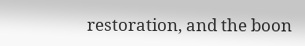restoration, and the boon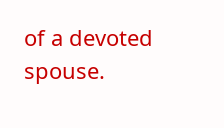of a devoted spouse.